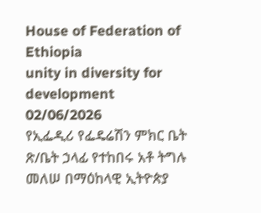House of Federation of Ethiopia
unity in diversity for development
02/06/2026
የኢፌዲሪ የፌዴሬሽን ምክር ቤት ጽ/ቤት ኃላፊ የተከበሩ አቶ ትግሉ መለሠ በማዕከላዊ ኢትዮጵያ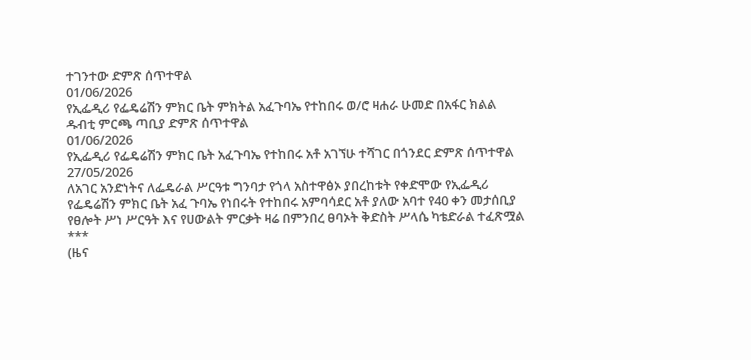ተገንተው ድምጽ ሰጥተዋል
01/06/2026
የኢፌዲሪ የፌዴሬሽን ምክር ቤት ምክትል አፈጉባኤ የተከበሩ ወ/ሮ ዛሐራ ሁመድ በአፋር ክልል ዱብቲ ምርጫ ጣቢያ ድምጽ ሰጥተዋል
01/06/2026
የኢፌዲሪ የፌዴሬሽን ምክር ቤት አፈጉባኤ የተከበሩ አቶ አገኘሁ ተሻገር በጎንደር ድምጽ ሰጥተዋል
27/05/2026
ለአገር አንድነትና ለፌዴራል ሥርዓቱ ግንባታ የጎላ አስተዋፅኦ ያበረከቱት የቀድሞው የኢፌዲሪ የፌዴሬሽን ምክር ቤት አፈ ጉባኤ የነበሩት የተከበሩ አምባሳደር አቶ ያለው አባተ የ40 ቀን መታሰቢያ የፀሎት ሥነ ሥርዓት እና የሀውልት ምርቃት ዛሬ በምንበረ ፀባኦት ቅድስት ሥላሴ ካቴድራል ተፈጽሟል
***
(ዜና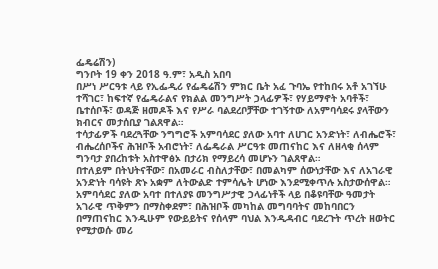ፌዴሬሽን)
ግንቦት 19 ቀን 2018 ዓ.ም፣ አዲስ አበባ
በሥነ ሥርዓቱ ላይ የኢፌዲሪ የፌዴሬሽን ምክር ቤት አፈ ጉባኤ የተከበሩ አቶ አገኘሁ ተሻገር፣ ከፍተኛ የፌዴራልና የክልል መንግሥት ኃላፊዎች፣ የሃይማኖት አባቶች፣ ቤተሰቦች፣ ወዳጅ ዘመዶች እና የሥራ ባልደረቦቻቸው ተገኝተው ለአምባሳደሩ ያላቸውን ክብርና መታሰቢያ ገልጸዋል።
ተሳታፊዎች ባደረጓቸው ንግግሮች አምባሳደር ያለው አባተ ለሀገር አንድነት፣ ለብሔሮች፣ ብሔረሰቦችና ሕዝቦች አብሮነት፣ ለፌዴራል ሥርዓቱ መጠናከር እና ለዘላቂ ሰላም ግንባታ ያበረከቱት አስተዋፅኦ በታሪክ የማይረሳ መሆኑን ገልጸዋል።
በተለይም በትህትናቸው፣ በአመራር ብስለታቸው፣ በመልካም ሰውነታቸው እና ለአገራዊ አንድነት ባሳዩት ጽኑ አቋም ለትውልድ ተምሳሌት ሆነው እንደሚቀጥሉ አስታውሰዋል።
አምባሳደር ያለው አባተ በተለያዩ መንግሥታዊ ኃላፊነቶች ላይ በቆዩባቸው ዓመታት አገራዊ ጥቅምን በማስቀደም፣ በሕዝቦች መካከል መግባባትና መከባበርን በማጠናከር እንዲሁም የውይይትና የሰላም ባህል እንዲዳብር ባደረጉት ጥረት ዘወትር የሚታወሱ መሪ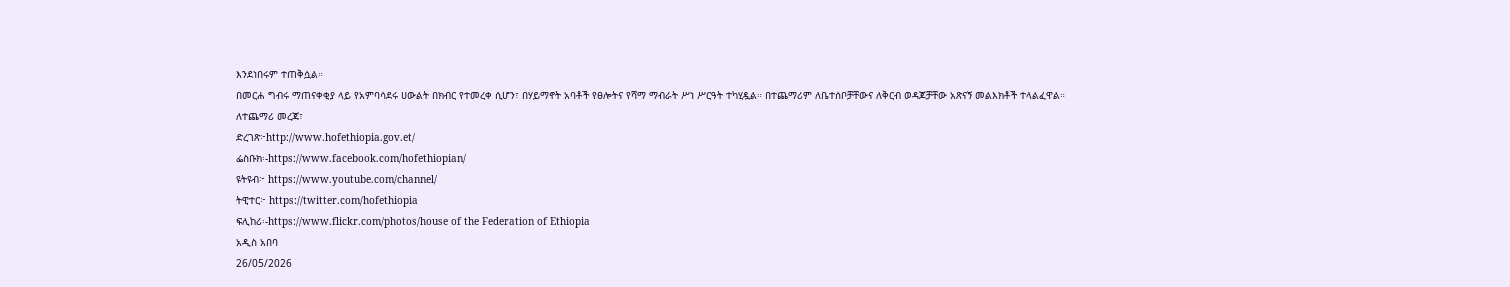እንደነበሩም ተጠቅሷል።
በመርሐ ግብሩ ማጠናቀቂያ ላይ የአምባሳደሩ ሀውልት በክብር የተመረቀ ሲሆን፣ በሃይማኖት አባቶች የፀሎትና የሻማ ማብራት ሥነ ሥርዓት ተካሂዷል። በተጨማሪም ለቤተሰቦቻቸውና ለቅርብ ወዳጆቻቸው አጽናኝ መልእክቶች ተላልፈዋል።
ለተጨማሪ መረጃ፣
ድረገጽ፦http://www.hofethiopia.gov.et/
ፌስቡክ፡-https://www.facebook.com/hofethiopian/
ዩትዩብ፦ https://www.youtube.com/channel/
ትዊተር፦ https://twitter.com/hofethiopia
ፍሊከሪ፡-https://www.flickr.com/photos/house of the Federation of Ethiopia
አዲስ አበባ
26/05/2026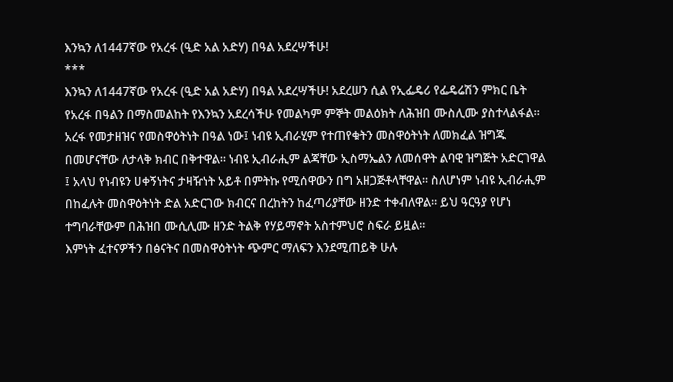እንኳን ለ1447ኛው የአረፋ (ዒድ አል አድሃ) በዓል አደረሣችሁ!
***
እንኳን ለ1447ኛው የአረፋ (ዒድ አል አድሃ) በዓል አደረሣችሁ! አደረሠን ሲል የኢፌዴሪ የፌዴሬሽን ምክር ቤት የአረፋ በዓልን በማስመልከት የእንኳን አደረሳችሁ የመልካም ምኞት መልዕክት ለሕዝበ ሙስሊሙ ያስተላልፋል።
አረፋ የመታዘዝና የመስዋዕትነት በዓል ነው፤ ነብዩ ኢብራሂም የተጠየቁትን መስዋዕትነት ለመክፈል ዝግጁ በመሆናቸው ለታላቅ ክብር በቅተዋል። ነብዩ ኢብራሒም ልጃቸው ኢስማኤልን ለመሰዋት ልባዊ ዝግጅት አድርገዋል ፤ አላህ የነብዩን ሀቀኝነትና ታዛዥነት አይቶ በምትኩ የሚሰዋውን በግ አዘጋጅቶላቸዋል። ስለሆነም ነብዩ ኢብራሒም በከፈሉት መስዋዕትነት ድል አድርገው ክብርና በረከትን ከፈጣሪያቸው ዘንድ ተቀብለዋል። ይህ ዓርዓያ የሆነ ተግባራቸውም በሕዝበ ሙሲሊሙ ዘንድ ትልቅ የሃይማኖት አስተምህሮ ስፍራ ይዟል፡፡
እምነት ፈተናዎችን በፅናትና በመስዋዕትነት ጭምር ማለፍን እንደሚጠይቅ ሁሉ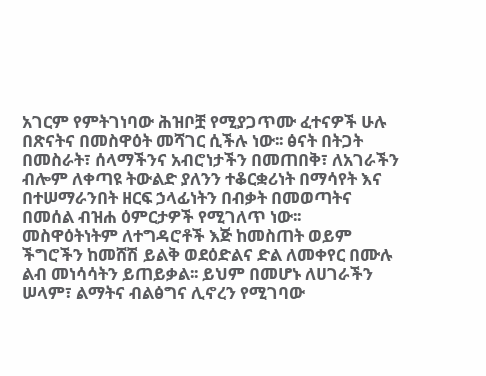አገርም የምትገነባው ሕዝቦቿ የሚያጋጥሙ ፈተናዎች ሁሉ በጽናትና በመስዋዕት መሻገር ሲችሉ ነው፡፡ ፅናት በትጋት በመስራት፣ ሰላማችንና አብሮነታችን በመጠበቅ፣ ለአገራችን ብሎም ለቀጣዩ ትውልድ ያለንን ተቆርቋሪነት በማሳየት እና በተሠማራንበት ዘርፍ ኃላፊነትን በብቃት በመወጣትና በመሰል ብዝሐ ዕምርታዎች የሚገለጥ ነው፡፡
መስዋዕትነትም ለተግዳሮቶች እጅ ከመስጠት ወይም ችግሮችን ከመሸሽ ይልቅ ወደዕድልና ድል ለመቀየር በሙሉ ልብ መነሳሳትን ይጠይቃል፡፡ ይህም በመሆኑ ለሀገራችን ሠላም፣ ልማትና ብልፅግና ሊኖረን የሚገባው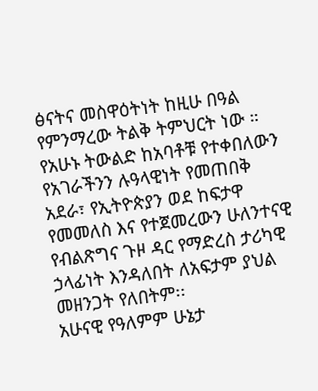ፅናትና መስዋዕትነት ከዚሁ በዓል የምንማረው ትልቅ ትምህርት ነው ።
የአሁኑ ትውልድ ከአባቶቹ የተቀበለውን የአገራችንን ሉዓላዊነት የመጠበቅ አደራ፣ የኢትዮጵያን ወደ ከፍታዋ የመመለስ እና የተጀመረውን ሁለንተናዊ የብልጽግና ጉዞ ዳር የማድረስ ታሪካዊ ኃላፊነት እንዳለበት ለአፍታም ያህል መዘንጋት የለበትም፡፡
አሁናዊ የዓለምም ሁኔታ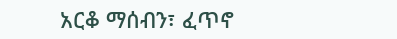አርቆ ማሰብን፣ ፈጥኖ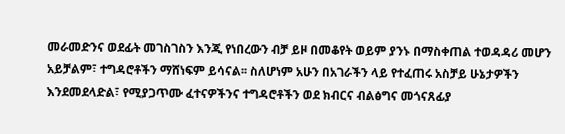መራመድንና ወደፊት መገስገስን እንጂ የነበረውን ብቻ ይዞ በመቆየት ወይም ያንኑ በማስቀጠል ተወዳዳሪ መሆን አይቻልም፣ ተግዳሮቶችን ማሸነፍም ይሳናል፡፡ ስለሆነም አሁን በአገራችን ላይ የተፈጠሩ አስቻይ ሁኔታዎችን እንደመደላድል፣ የሚያጋጥሙ ፈተናዎችንና ተግዳሮቶችን ወደ ክብርና ብልፅግና መጎናጸፊያ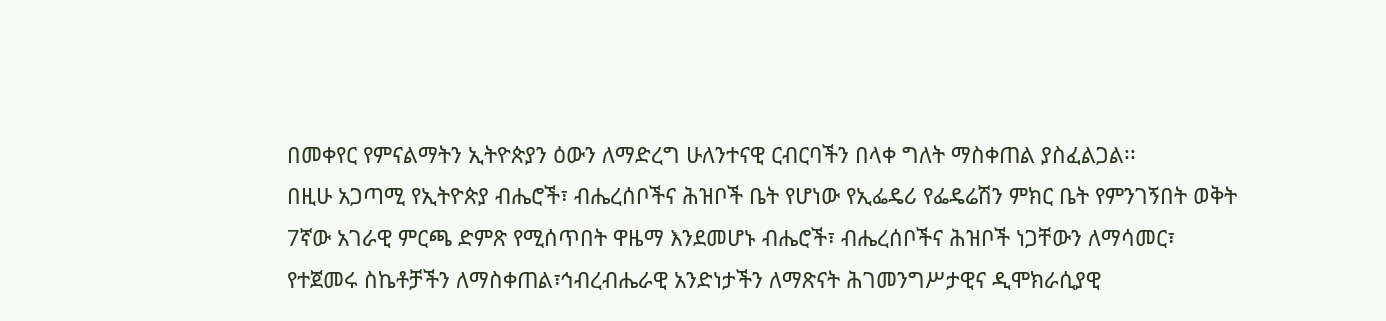በመቀየር የምናልማትን ኢትዮጵያን ዕውን ለማድረግ ሁለንተናዊ ርብርባችን በላቀ ግለት ማስቀጠል ያስፈልጋል፡፡
በዚሁ አጋጣሚ የኢትዮጵያ ብሔሮች፣ ብሔረሰቦችና ሕዝቦች ቤት የሆነው የኢፌዴሪ የፌዴሬሽን ምክር ቤት የምንገኝበት ወቅት 7ኛው አገራዊ ምርጫ ድምጽ የሚሰጥበት ዋዜማ እንደመሆኑ ብሔሮች፣ ብሔረሰቦችና ሕዝቦች ነጋቸውን ለማሳመር፣ የተጀመሩ ስኬቶቻችን ለማስቀጠል፣ኅብረብሔራዊ አንድነታችን ለማጽናት ሕገመንግሥታዊና ዲሞክራሲያዊ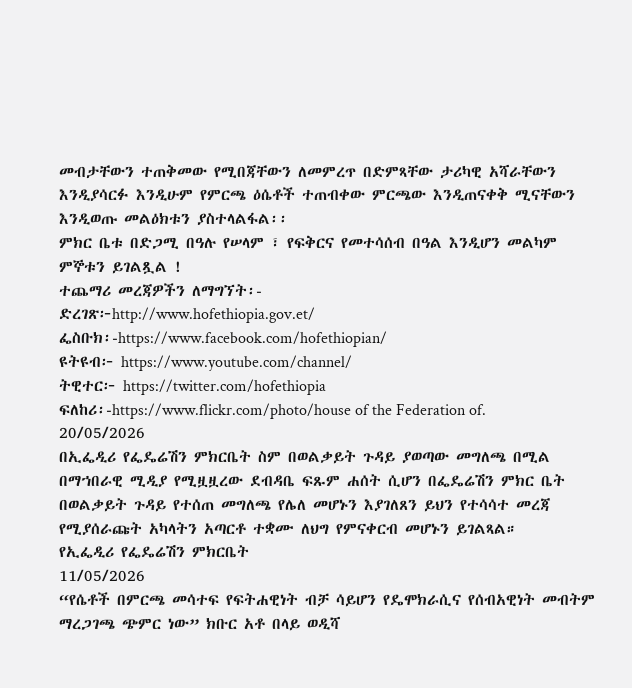መብታቸውን ተጠቅመው የሚበጃቸውን ለመምረጥ በድምጻቸው ታሪካዊ አሻራቸውን እንዲያሳርፉ እንዲሁም የምርጫ ዕሴቶች ተጠብቀው ምርጫው እንዲጠናቀቅ ሚናቸውን እንዲወጡ መልዕክቱን ያስተላልፋል፡፡
ምክር ቤቱ በድጋሚ በዓሉ የሠላም ፣ የፍቅርና የመተሳሰብ በዓል እንዲሆን መልካም ምኞቱን ይገልጿል !
ተጨማሪ መረጃዎችን ለማግኘት፡-
ድረገጽ፦http://www.hofethiopia.gov.et/
ፌስቡክ፡-https://www.facebook.com/hofethiopian/
ዩትዩብ፦ https://www.youtube.com/channel/
ትዊተር፦ https://twitter.com/hofethiopia
ፍለከሪ፡-https://www.flickr.com/photo/house of the Federation of.
20/05/2026
በኢፌዲሪ የፌዴሬሽን ምክርቤት ስም በወልቃይት ጉዳይ ያወጣው መግለጫ በሚል በማኀበራዊ ሚዲያ የሚዟዟረው ደብዳቤ ፍጹም ሐሰት ሲሆን በፌዴሬሽን ምክር ቤት በወልቃይት ጉዳይ የተሰጠ መግለጫ የሌለ መሆኑን እያገለጸን ይህን የተሳሳተ መረጃ የሚያሰራጩት አካላትን አጣርቶ ተቋሙ ለህግ የምናቀርብ መሆኑን ይገልጻል።
የኢፌዲሪ የፌዴሬሽን ምክርቤት
11/05/2026
“የሴቶች በምርጫ መሳተፍ የፍትሐዊነት ብቻ ሳይሆን የዴሞክራሲና የሰብአዊነት መብትም ማረጋገጫ ጭምር ነው” ክቡር አቶ በላይ ወዲሻ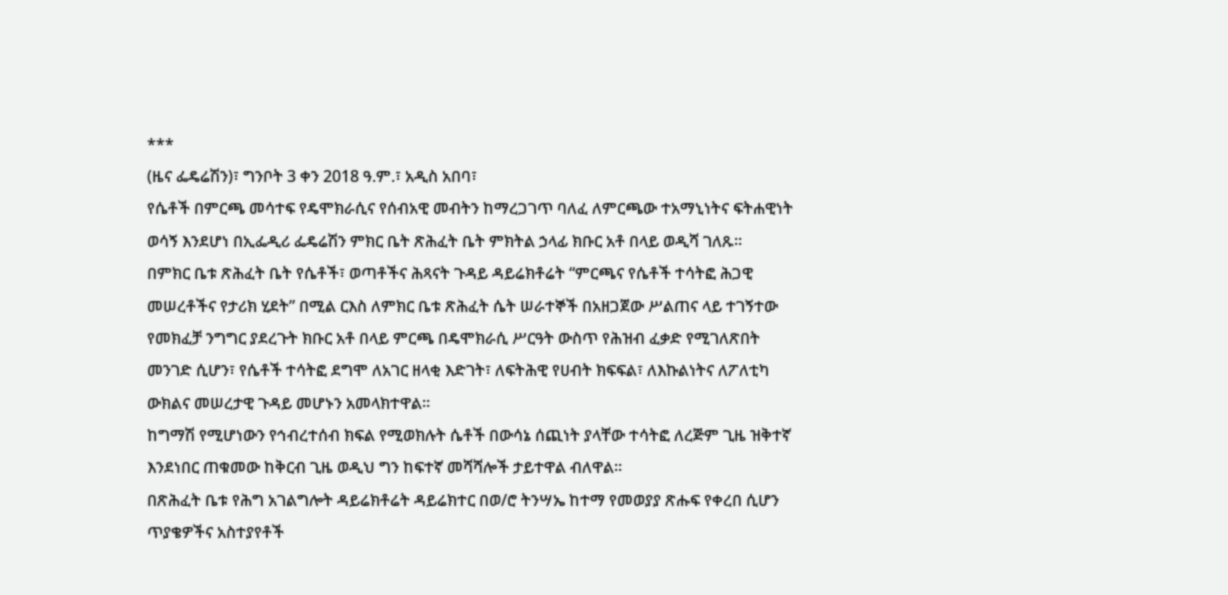***
(ዜና ፌዴሬሽን)፣ ግንቦት 3 ቀን 2018 ዓ.ም.፣ አዲስ አበባ፣
የሴቶች በምርጫ መሳተፍ የዴሞክራሲና የሰብአዊ መብትን ከማረጋገጥ ባለፈ ለምርጫው ተአማኒነትና ፍትሐዊነት ወሳኝ እንደሆነ በኢፌዲሪ ፌዴሬሽን ምክር ቤት ጽሕፈት ቤት ምክትል ኃላፊ ክቡር አቶ በላይ ወዲሻ ገለጹ፡፡
በምክር ቤቱ ጽሕፈት ቤት የሴቶች፣ ወጣቶችና ሕጻናት ጉዳይ ዳይሬክቶሬት “ምርጫና የሴቶች ተሳትፎ ሕጋዊ መሠረቶችና የታሪክ ሂደት” በሚል ርእስ ለምክር ቤቱ ጽሕፈት ሴት ሠራተኞች በአዘጋጀው ሥልጠና ላይ ተገኝተው የመክፈቻ ንግግር ያደረጉት ክቡር አቶ በላይ ምርጫ በዴሞክራሲ ሥርዓት ውስጥ የሕዝብ ፈቃድ የሚገለጽበት መንገድ ሲሆን፣ የሴቶች ተሳትፎ ደግሞ ለአገር ዘላቂ እድገት፣ ለፍትሕዊ የሀብት ክፍፍል፣ ለእኩልነትና ለፖለቲካ ውክልና መሠረታዊ ጉዳይ መሆኑን አመላክተዋል።
ከግማሽ የሚሆነውን የኅብረተሰብ ክፍል የሚወክሉት ሴቶች በውሳኔ ሰጪነት ያላቸው ተሳትፎ ለረጅም ጊዜ ዝቅተኛ እንደነበር ጠቁመው ከቅርብ ጊዜ ወዲህ ግን ከፍተኛ መሻሻሎች ታይተዋል ብለዋል፡፡
በጽሕፈት ቤቱ የሕግ አገልግሎት ዳይሬክቶሬት ዳይሬክተር በወ/ሮ ትንሣኤ ከተማ የመወያያ ጽሑፍ የቀረበ ሲሆን ጥያቄዎችና አስተያየቶች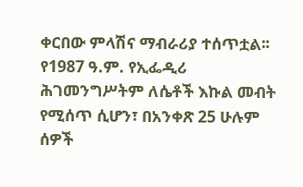ቀርበው ምላሽና ማብራሪያ ተሰጥቷል፡፡
የ1987 ዓ.ም. የኢፌዲሪ ሕገመንግሥትም ለሴቶች እኩል መብት የሚሰጥ ሲሆን፣ በአንቀጽ 25 ሁሉም ሰዎች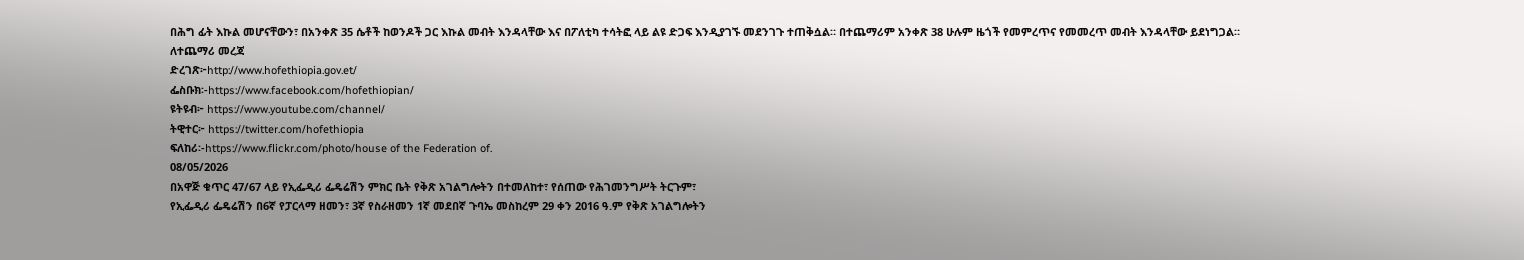በሕግ ፊት እኩል መሆናቸውን፣ በአንቀጽ 35 ሴቶች ከወንዶች ጋር እኩል መብት እንዳላቸው እና በፖለቲካ ተሳትፎ ላይ ልዩ ድጋፍ እንዲያገኙ መደንገጉ ተጠቅሷል። በተጨማሪም አንቀጽ 38 ሁሉም ዜጎች የመምረጥና የመመረጥ መብት እንዳላቸው ይደነግጋል።
ለተጨማሪ መረጃ
ድረገጽ፦http://www.hofethiopia.gov.et/
ፌስቡክ፡-https://www.facebook.com/hofethiopian/
ዩትዩብ፦ https://www.youtube.com/channel/
ትዊተር፦ https://twitter.com/hofethiopia
ፍለከሪ፡-https://www.flickr.com/photo/house of the Federation of.
08/05/2026
በአዋጅ ቁጥር 47/67 ላይ የኢፌዲሪ ፌዴሬሽን ምክር ቤት የቅጽ አገልግሎትን በተመለከተ፣ የሰጠው የሕገመንግሥት ትርጉም፣
የኢፌዲሪ ፌዴሬሽን በ6ኛ የፓርላማ ዘመን፣ 3ኛ የስራዘመን 1ኛ መደበኛ ጉባኤ መስከረም 29 ቀን 2016 ዓ.ም የቅጽ አገልግሎትን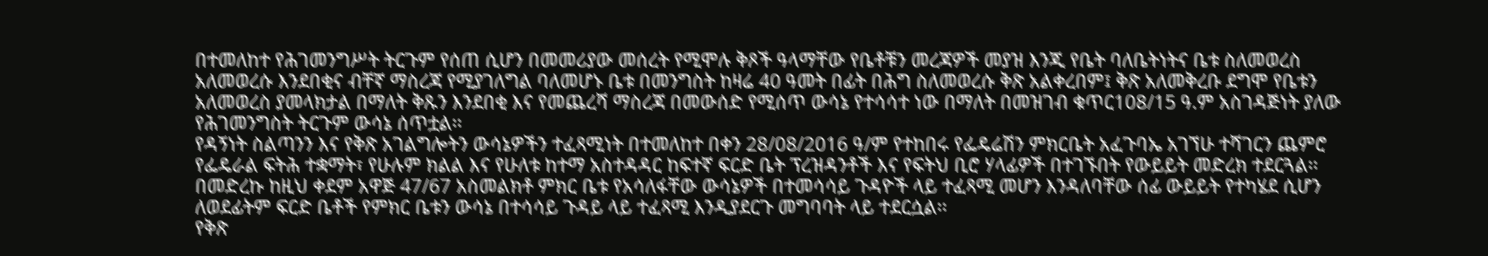በተመለከተ የሕገመንግሥት ትርጉም የሰጠ ሲሆን በመመሪያው መሰረት የሚሞሉ ቅጾች ዓላማቸው የቤቶቹን መረጃዎች መያዝ እንጂ የቤት ባለቤትነትና ቤቱ ስለመወረስ አለመወረሱ እንደበቂና ብቸኛ ማስረጃ የሚያገለግል ባለመሆኑ ቤቱ በመንግስት ከዛሬ 40 ዓመት በፊት በሕግ ስለመወረሱ ቅጽ አልቀረበም፤ ቅጽ አለመቅረቡ ደግሞ የቤቱን አለመወረስ ያመላክታል በማለት ቅጹን እንደበቂ እና የመጨረሻ ማስረጃ በመውሰድ የሚሰጥ ውሳኔ የተሳሳተ ነው በማለት በመዝገብ ቁጥር108/15 ዓ.ም አስገዳጅነት ያለው የሕገመንግስት ትርጉም ውሳኔ ሰጥቷል፡፡
የዳኝነት ስልጣንን እና የቅጽ አገልግሎትን ውሳኔዎችን ተፈጻሚነት በተመለከተ በቀን 28/08/2016 ዓ/ም የተከበሩ የፌዴሬሽን ምክርቤት አፈጉባኤ አገኘሁ ተሻገርን ጨምሮ የፌዴራል ፍትሕ ተቋማት፣ የሁሉም ክልል እና የሁለቱ ከተማ አስተዳዳር ከፍተኛ ፍርድ ቤት ፕረዝዳንቶች እና የፍትህ ቢሮ ሃላፊዎች በተገኙበት የውይይት መድረክ ተደርጓል፡፡
በመድረኩ ከዚህ ቀደም አዋጅ 47/67 አስመልክቶ ምክር ቤቱ የአሳለፋቸው ውሳኔዎች በተመሳሳይ ጉዳዮች ላይ ተፈጻሚ መሆን እንዳለባቸው ሰፊ ውይይት የተካሄደ ሲሆን ለወደፊትም ፍርድ ቤቶች የምክር ቤቱን ውሳኔ በተሳሳይ ጉዳይ ላይ ተፈጻሚ እንዲያደርጉ መግባባት ላይ ተደርሷል፡፡
የቅጽ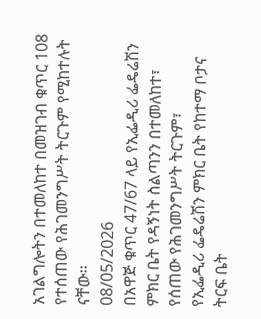አገልግሎትን በተመለከተ በመዝገብ ቁጥር 108 የተሰጠው የሕገመንግሥት ትርጉም የሚከተሉት ናቸው፡፡
08/05/2026
በአዋጅ ቁጥር 47/67 ላይ የኢፌዲሪ ፌዴሬሽን ምክር ቤት የዳኝነት ስልጣንን በተመለከተ፣ የሰጠው የሕገመንግሥት ትርጉም፣
የኢፌዲሪ ፌዴሬሽን ምክር ቤት የከተማ ቦታና ትርፍ ቤት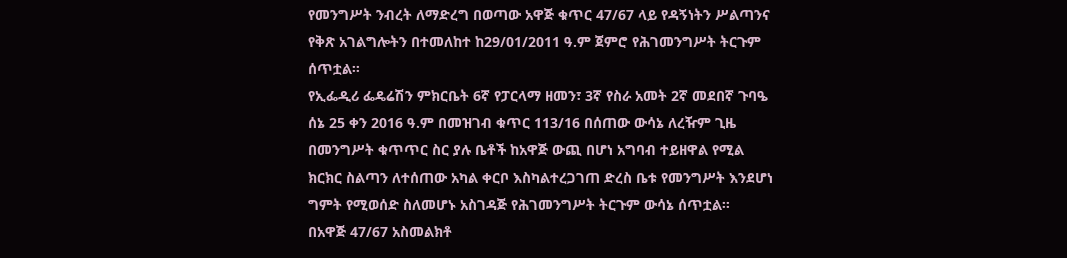የመንግሥት ንብረት ለማድረግ በወጣው አዋጅ ቁጥር 47/67 ላይ የዳኝነትን ሥልጣንና የቅጽ አገልግሎትን በተመለከተ ከ29/01/2011 ዓ.ም ጀምሮ የሕገመንግሥት ትርጉም ሰጥቷል፡፡
የኢፌዲሪ ፌዴሬሽን ምክርቤት 6ኛ የፓርላማ ዘመን፣ 3ኛ የስራ አመት 2ኛ መደበኛ ጉባዔ ሰኔ 25 ቀን 2016 ዓ.ም በመዝገብ ቁጥር 113/16 በሰጠው ውሳኔ ለረዥም ጊዜ በመንግሥት ቁጥጥር ስር ያሉ ቤቶች ከአዋጅ ውጪ በሆነ አግባብ ተይዘዋል የሚል ክርክር ስልጣን ለተሰጠው አካል ቀርቦ እስካልተረጋገጠ ድረስ ቤቱ የመንግሥት እንደሆነ ግምት የሚወሰድ ስለመሆኑ አስገዳጅ የሕገመንግሥት ትርጉም ውሳኔ ሰጥቷል፡፡
በአዋጅ 47/67 አስመልክቶ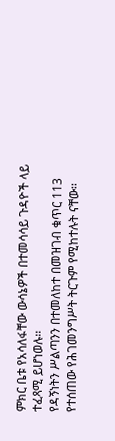ምክር ቤቱ የአሳለፋቸው ውሳኔዎች በተመሳሳይ ጉዳዮች ላይ ተፈጻሚ ይሆነወሉ፡፡
የዳኝነትን ሥልጣንን በተመለከተ በመዝገብ ቁጥር 113 የተሰጠው የሕገመንግሥት ትርጉም የሚከተሉት ናቸው፡፡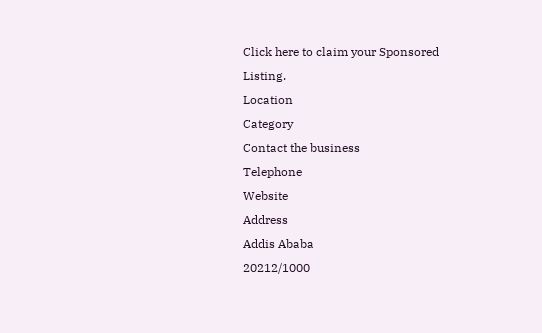Click here to claim your Sponsored Listing.
Location
Category
Contact the business
Telephone
Website
Address
Addis Ababa
20212/1000